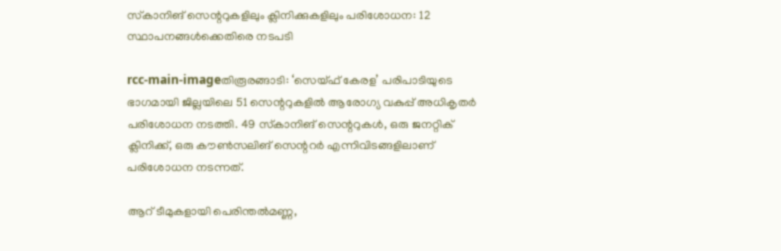സ്‌കാനിങ്‌ സെന്ററുകളിലും ക്ലിനിക്കുകളിലും പരിശോധന: 12 സ്ഥാപനങ്ങള്‍ക്കെതിരെ നടപടി

rcc-main-imageതിരൂരങ്ങാടി: ‘സെയ്‌ഫ്‌ കേരള’ പരിപാടിയുടെ ഭാഗമായി ജില്ലയിലെ 51 സെന്ററുകളില്‍ ആരോഗ്യ വകുപ്പ്‌ അധികൃതര്‍ പരിശോധന നടത്തി. 49 സ്‌കാനിങ്‌ സെന്ററുകള്‍, ഒരു ജനറ്റിക്‌ ക്ലിനിക്ക്‌, ഒരു കൗണ്‍സലിങ്‌ സെന്ററര്‍ എന്നിവിടങ്ങളിലാണ്‌ പരിശോധന നടന്നത്‌.

ആറ്‌ ടീമുകളായി പെരിന്തല്‍മണ്ണ,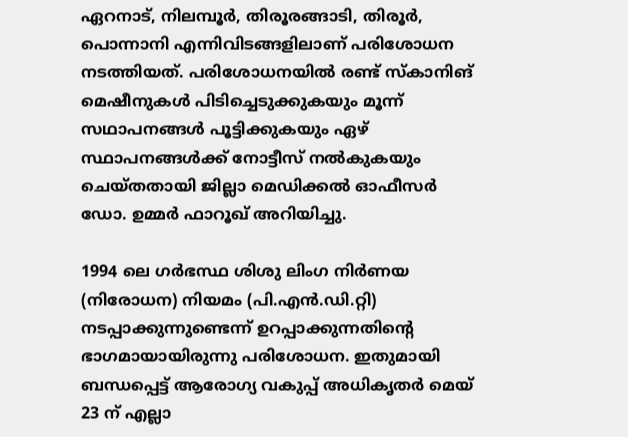ഏറനാട്‌, നിലമ്പൂര്‍, തിരൂരങ്ങാടി, തിരൂര്‍, പൊന്നാനി എന്നിവിടങ്ങളിലാണ്‌ പരിശോധന നടത്തിയത്‌. പരിശോധനയില്‍ രണ്ട്‌ സ്‌കാനിങ്‌ മെഷീനുകള്‍ പിടിച്ചെടുക്കുകയും മൂന്ന്‌ സഥാപനങ്ങള്‍ പൂട്ടിക്കുകയും ഏഴ്‌ സ്ഥാപനങ്ങള്‍ക്ക്‌ നോട്ടീസ്‌ നല്‍കുകയും ചെയ്‌തതായി ജില്ലാ മെഡിക്കല്‍ ഓഫീസര്‍ ഡോ. ഉമ്മര്‍ ഫാറൂഖ്‌ അറിയിച്ചു.

1994 ലെ ഗര്‍ഭസ്ഥ ശിശു ലിംഗ നിര്‍ണയ (നിരോധന) നിയമം (പി.എന്‍.ഡി.റ്റി) നടപ്പാക്കുന്നുണ്ടെന്ന്‌ ഉറപ്പാക്കുന്നതിന്റെ ഭാഗമായായിരുന്നു പരിശോധന. ഇതുമായി ബന്ധപ്പെട്ട്‌ ആരോഗ്യ വകുപ്പ്‌ അധികൃതര്‍ മെയ്‌ 23 ന്‌ എല്ലാ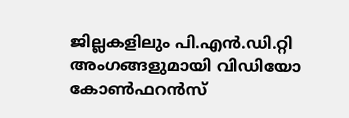ജില്ലകളിലും പി.എന്‍.ഡി.റ്റി അംഗങ്ങളുമായി വിഡിയോ കോണ്‍ഫറന്‍സ്‌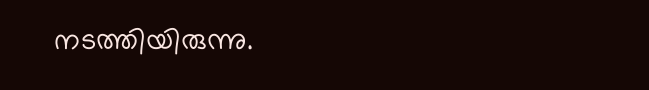നടത്തിയിരുന്നു.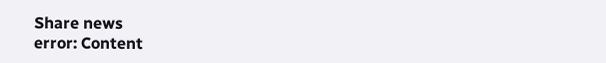Share news
error: Content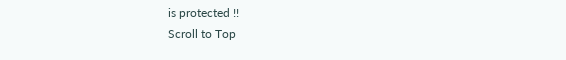is protected !!
Scroll to Top